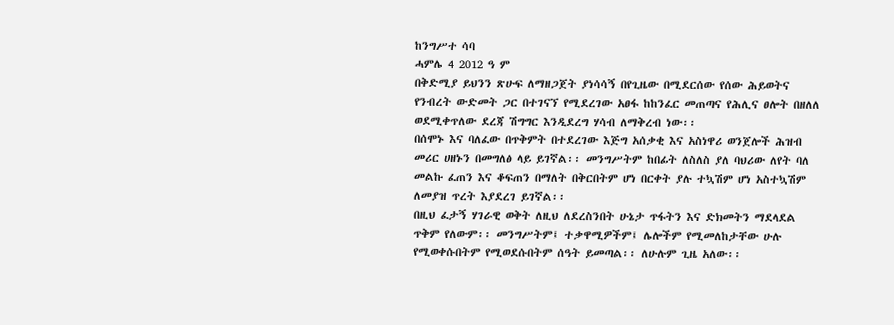ከንግሥተ ሳባ
ሓምሌ 4 2012 ዓ ም
በቅድሚያ ይህንን ጽሁፍ ለማዘጋጀት ያነሳሳኝ በየጊዜው በሚደርሰው የሰው ሕይወትና የንብረት ውድመት ጋር በተገናኘ የሚደረገው አፀፋ ከከንፈር መጠጣና የሕሊና ፀሎት በዘለለ ወደሚቀጥለው ደረጃ ሽግግር እንዲደረግ ሃሳብ ለማቅረብ ነው፡፡
በሰሞኑ እና ባለፈው በጥቅምት በተደረገው እጅግ አሰቃቂ እና አስነዋሪ ወንጀሎች ሕዝብ መሪር ሀዘኑን በመግለፅ ላይ ይገኛል፡፡ መንግሥትም ከበፊት ለስለስ ያለ ባህሪው ለየት ባለ መልኩ ፈጠን እና ቆፍጠን በማለት በቅርበትም ሆነ በርቀት ያሉ ተኳሽም ሆነ አስተኳሽም ለመያዝ ጥረት እያደረገ ይገኛል፡፡
በዚህ ፈታኝ ሃገራዊ ወቅት ለዚህ ለደረስንበት ሁኔታ ጥፋትን እና ድክመትን ማደላደል ጥቅም የለውም፡፡ መንግሥትም፤ ተቃዋሚዎችም፤ ሌሎችም የሚመለከታቸው ሁሉ የሚወቀሱበትም የሚወደሱበትም ሰዓት ይመጣል፡፡ ለሁሉም ጊዜ አለው፡፡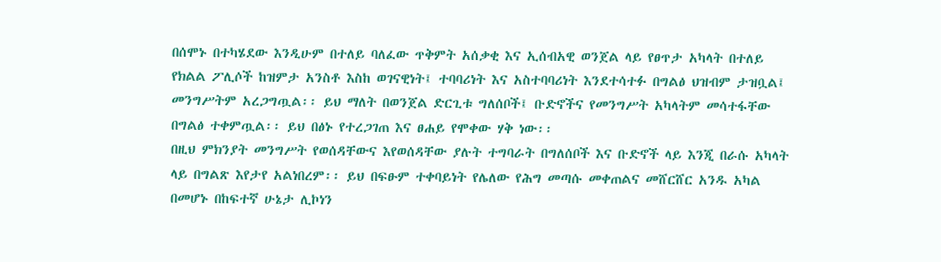በሰሞኑ በተካሄደው እንዲሁም በተለይ ባለፈው ጥቅምት አሰቃቂ እና ኢሰብአዊ ወንጀል ላይ የፀጥታ አካላት በተለይ የክልል ፖሊሶች ከዝምታ አንስቶ እስከ ወገናዊነት፤ ተባባሪነት እና አስተባባሪነት እንደተሳተፉ በግልፅ ህዝብም ታዝቧል፤ መንግሥትም አረጋግጧል፡፡ ይህ ማለት በወንጀል ድርጊቱ ግለሰቦች፤ ቡድኖችና የመንግሥት አካላትም መሳተፋቸው በግልፅ ተቀምጧል፡፡ ይህ በፅኑ የተረጋገጠ እና ፀሐይ የሞቀው ሃቅ ነው፡፡
በዚህ ምክንያት መንግሥት የወሰዳቸውና እየወሰዳቸው ያሉት ተግባራት በግለሰቦች እና ቡድኖች ላይ እንጂ በራሱ አካላት ላይ በግልጽ እየታየ አልነበረም፡፡ ይህ በፍፁም ተቀባይነት የሌለው የሕግ መጣሱ መቀጠልና መሸርሸር አንዱ አካል በመሆኑ በከፍተኛ ሁኔታ ሊኮነን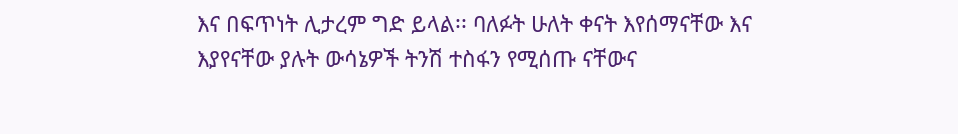እና በፍጥነት ሊታረም ግድ ይላል፡፡ ባለፉት ሁለት ቀናት እየሰማናቸው እና እያየናቸው ያሉት ውሳኔዎች ትንሽ ተስፋን የሚሰጡ ናቸውና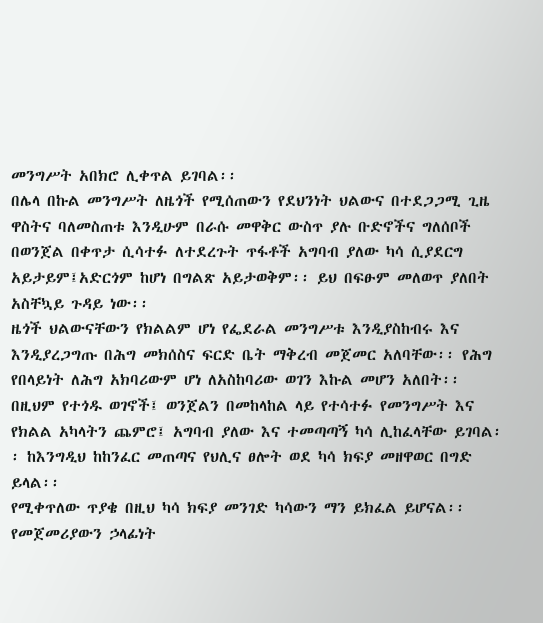መንግሥት አበክሮ ሊቀጥል ይገባል፡፡
በሌላ በኩል መንግሥት ለዜጎች የሚሰጠውን የደህንነት ህልውና በተደጋጋሚ ጊዜ ዋስትና ባለመስጠቱ እንዲሁም በራሱ መዋቅር ውስጥ ያሉ ቡድኖችና ግለሰቦች በወንጀል በቀጥታ ሲሳተፉ ለተደረጉት ጥፋቶች አግባብ ያለው ካሳ ሲያደርግ አይታይም፤አድርጎም ከሆነ በግልጽ አይታወቅም፡፡ ይህ በፍፁም መለወጥ ያለበት አስቸኳይ ጉዳይ ነው፡፡
ዜጎች ህልውናቸውን የክልልም ሆነ የፌደራል መንግሥቱ እንዲያስከብሩ እና እንዲያረጋግጡ በሕግ መክሰስና ፍርድ ቤት ማቅረብ መጀመር አለባቸው፡፡ የሕግ የበላይነት ለሕግ አክባሪውም ሆነ ለአስከባሪው ወገን እኩል መሆን አለበት፡፡ በዚህም የተጎዱ ወገኖች፤ ወንጀልን በመከላከል ላይ የተሳተፉ የመንግሥት እና የክልል አካላትን ጨምሮ፤ አግባብ ያለው እና ተመጣጣኝ ካሳ ሊከፈላቸው ይገባል፡፡ ከእንግዲህ ከከንፈር መጠጣና የህሊና ፀሎት ወደ ካሳ ክፍያ መዘዋወር በግድ ይላል፡፡
የሚቀጥለው ጥያቄ በዚህ ካሳ ክፍያ መንገድ ካሳውን ማን ይክፈል ይሆናል፡፡ የመጀመሪያውን ኃላፊነት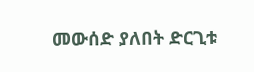መውሰድ ያለበት ድርጊቱ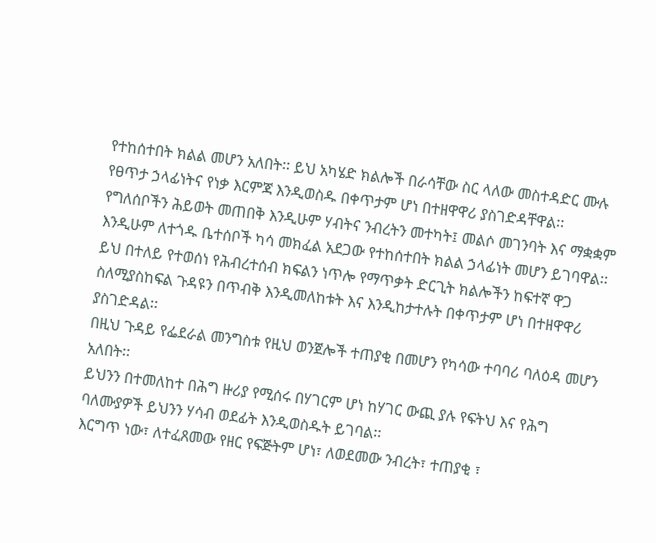የተከሰተበት ክልል መሆን አለበት፡፡ ይህ አካሄድ ክልሎች በራሳቸው ስር ላለው መስተዳድር ሙሉ የፀጥታ ኃላፊነትና የነቃ እርምጃ እንዲወስዱ በቀጥታም ሆነ በተዘዋዋሪ ያስገድዳቸዋል፡፡ የግለሰቦችን ሕይወት መጠበቅ እንዲሁም ሃብትና ንብረትን መተካት፤ መልሶ መገንባት እና ማቋቋም እንዲሁም ለተጎዱ ቤተሰቦች ካሳ መክፈል አደጋው የተከሰተበት ክልል ኃላፊነት መሆን ይገባዋል፡፡ ይህ በተለይ የተወሰነ የሕብረተሰብ ክፍልን ነጥሎ የማጥቃት ድርጊት ክልሎችን ከፍተኛ ዋጋ ስለሚያስከፍል ጉዳዩን በጥብቅ እንዲመለከቱት እና እንዲከታተሉት በቀጥታም ሆነ በተዘዋዋሪ ያስገድዳል፡፡
በዚህ ጉዳይ የፌደራል መንግስቱ የዚህ ወንጀሎች ተጠያቂ በመሆን የካሳው ተባባሪ ባለዕዳ መሆን አለበት፡፡
ይህንን በተመለከተ በሕግ ዙሪያ የሚሰሩ በሃገርም ሆነ ከሃገር ውጪ ያሉ የፍትህ እና የሕግ ባለሙያዎች ይህንን ሃሳብ ወደፊት እንዲወስዱት ይገባል፡፡
እርግጥ ነው፣ ለተፈጸመው የዘር የፍጅትም ሆነ፣ ለወደመው ንብረት፣ ተጠያቂ ፣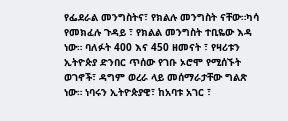የፌደራል መንግስትና፣ የክልሉ መንግስት ናቸው።ካሳ የመክፈሉ ጉዳይ ፣ የክልል መንግስት ተቢዬው እዳ ነው። ባለፉት 400 እና 450 ዘመናት ፣ የዛሪቱን ኢትዮጵያ ድንበር ጥሰው የገቡ ኦሮሞ የሚሰኙት ወገኖች፣ ዳግም ወረራ ላይ መሰማራታቸው ግልጽ ነው። ነባሩን ኢትዮጵያዊ፣ ከአባቱ አገር ፣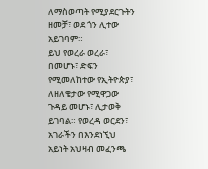ለማስወጣት የሚያደርጉትን ዘመቻ፣ ወደ ጎን ሊተው አይገባም።
ይህ የወረራ ወረራ፣ በመሆኑ፣ ድፍን የሚመለከተው የኢትዮጵያ፣ ለዘለቄታው የሚዋጋው ጉዳይ መሆኑ፣ ሊታወቅ ይገባል። የወረዳ ወርደን፣ አገራችን በእንደነኚህ አይነት አህዛብ መፈንጫ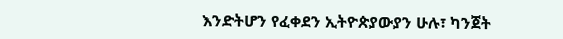እንድትሆን የፈቀደን ኢትዮጵያውያን ሁሉ፣ ካንጀት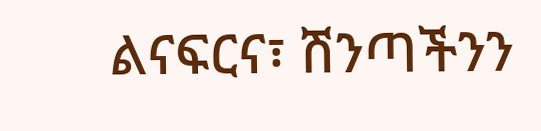ልናፍርና፣ ሽንጣችንን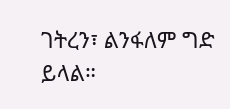ገትረን፣ ልንፋለም ግድ ይላል።